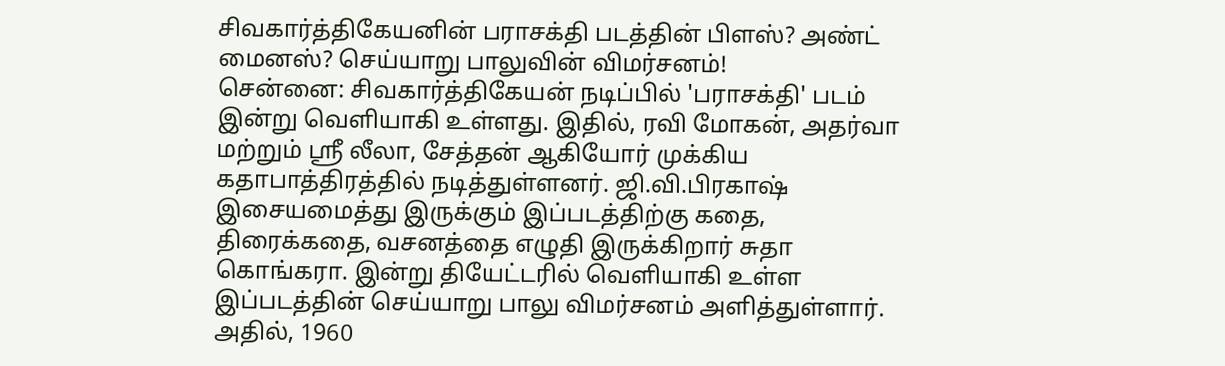சிவகார்த்திகேயனின் பராசக்தி படத்தின் பிளஸ்? அண்ட் மைனஸ்? செய்யாறு பாலுவின் விமர்சனம்!
சென்னை: சிவகார்த்திகேயன் நடிப்பில் 'பராசக்தி' படம் இன்று வெளியாகி உள்ளது. இதில், ரவி மோகன், அதர்வா மற்றும் ஸ்ரீ லீலா, சேத்தன் ஆகியோர் முக்கிய கதாபாத்திரத்தில் நடித்துள்ளனர். ஜி.வி.பிரகாஷ் இசையமைத்து இருக்கும் இப்படத்திற்கு கதை, திரைக்கதை, வசனத்தை எழுதி இருக்கிறார் சுதா கொங்கரா. இன்று தியேட்டரில் வெளியாகி உள்ள இப்படத்தின் செய்யாறு பாலு விமர்சனம் அளித்துள்ளார்.
அதில், 1960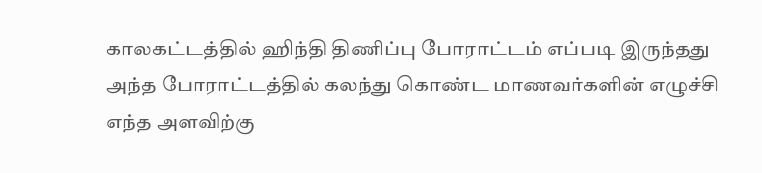காலகட்டத்தில் ஹிந்தி திணிப்பு போராட்டம் எப்படி இருந்தது அந்த போராட்டத்தில் கலந்து கொண்ட மாணவர்களின் எழுச்சி எந்த அளவிற்கு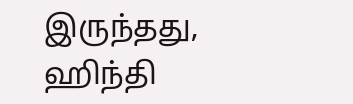இருந்தது, ஹிந்தி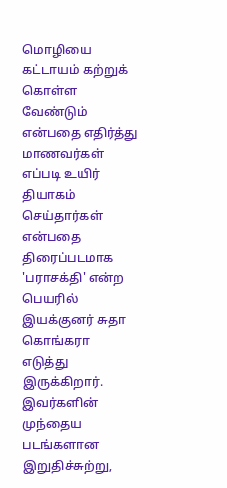மொழியை கட்டாயம் கற்றுக் கொள்ள வேண்டும் என்பதை எதிர்த்து மாணவர்கள் எப்படி உயிர் தியாகம் செய்தார்கள் என்பதை திரைப்படமாக 'பராசக்தி' என்ற பெயரில் இயக்குனர் சுதா கொங்கரா எடுத்து இருக்கிறார். இவர்களின் முந்தைய படங்களான இறுதிச்சுற்று,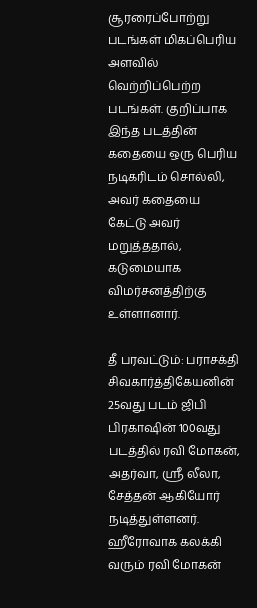சூரரைப்போற்று படங்கள் மிகப்பெரிய அளவில் வெற்றிப்பெற்ற படங்கள். குறிப்பாக இந்த படத்தின் கதையை ஒரு பெரிய நடிகரிடம் சொல்லி, அவர் கதையை கேட்டு அவர் மறுத்ததால், கடுமையாக விமர்சனத்திற்கு உள்ளானார்.

தீ பரவட்டும்: பராசக்தி சிவகார்த்திகேயனின் 25வது படம் ஜிபி பிரகாஷின் 100வது படத்தில் ரவி மோகன், அதர்வா, ஸ்ரீ லீலா, சேத்தன் ஆகியோர் நடித்துள்ளனர். ஹீரோவாக கலக்கி வரும் ரவி மோகன்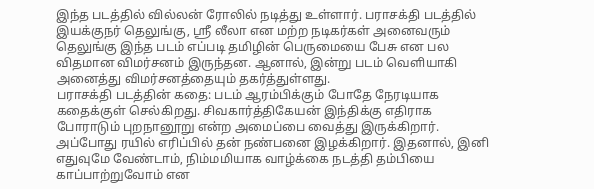இந்த படத்தில் வில்லன் ரோலில் நடித்து உள்ளார். பராசக்தி படத்தில் இயக்குநர் தெலுங்கு, ஸ்ரீ லீலா என மற்ற நடிகர்கள் அனைவரும் தெலுங்கு இந்த படம் எப்படி தமிழின் பெருமையை பேசு என பல விதமான விமர்சனம் இருந்தன. ஆனால், இன்று படம் வெளியாகி அனைத்து விமர்சனத்தையும் தகர்த்துள்ளது.
பராசக்தி படத்தின் கதை: படம் ஆரம்பிக்கும் போதே நேரடியாக கதைக்குள் செல்கிறது. சிவகார்த்திகேயன் இந்திக்கு எதிராக போராடும் புறநானூறு என்ற அமைப்பை வைத்து இருக்கிறார். அப்போது ரயில் எரிப்பில் தன் நண்பனை இழக்கிறார். இதனால், இனி எதுவுமே வேண்டாம், நிம்மமியாக வாழ்க்கை நடத்தி தம்பியை காப்பாற்றுவோம் என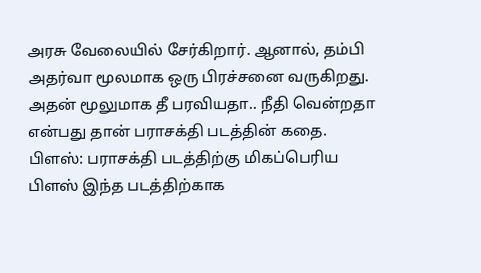அரசு வேலையில் சேர்கிறார். ஆனால், தம்பி அதர்வா மூலமாக ஒரு பிரச்சனை வருகிறது. அதன் மூலுமாக தீ பரவியதா.. நீதி வென்றதா என்பது தான் பராசக்தி படத்தின் கதை.
பிளஸ்: பராசக்தி படத்திற்கு மிகப்பெரிய பிளஸ் இந்த படத்திற்காக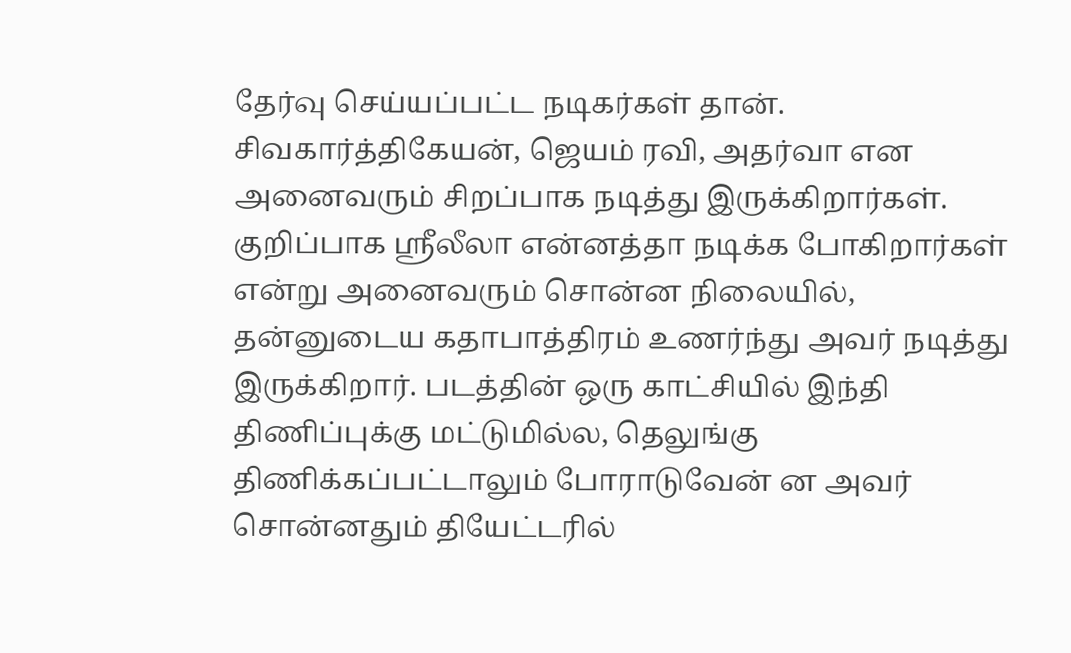தேர்வு செய்யப்பட்ட நடிகர்கள் தான். சிவகார்த்திகேயன், ஜெயம் ரவி, அதர்வா என அனைவரும் சிறப்பாக நடித்து இருக்கிறார்கள். குறிப்பாக ஸ்ரீலீலா என்னத்தா நடிக்க போகிறார்கள் என்று அனைவரும் சொன்ன நிலையில், தன்னுடைய கதாபாத்திரம் உணர்ந்து அவர் நடித்து இருக்கிறார். படத்தின் ஒரு காட்சியில் இந்தி திணிப்புக்கு மட்டுமில்ல, தெலுங்கு திணிக்கப்பட்டாலும் போராடுவேன் ன அவர் சொன்னதும் தியேட்டரில்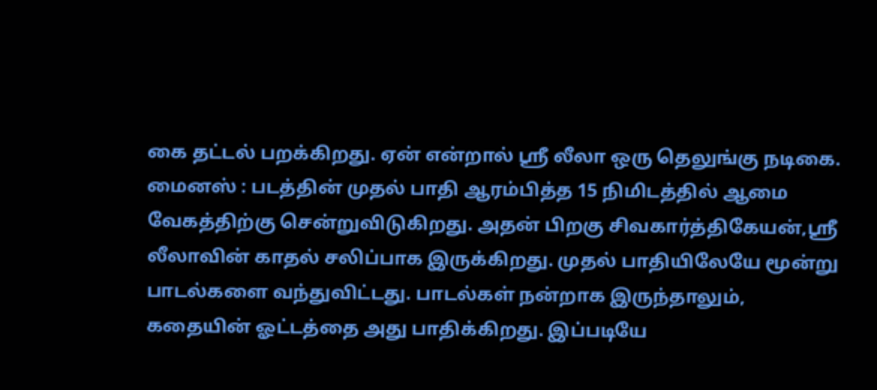கை தட்டல் பறக்கிறது. ஏன் என்றால் ஸ்ரீ லீலா ஒரு தெலுங்கு நடிகை.
மைனஸ் : படத்தின் முதல் பாதி ஆரம்பித்த 15 நிமிடத்தில் ஆமை வேகத்திற்கு சென்றுவிடுகிறது. அதன் பிறகு சிவகார்த்திகேயன்,ஸ்ரீ லீலாவின் காதல் சலிப்பாக இருக்கிறது. முதல் பாதியிலேயே மூன்று பாடல்களை வந்துவிட்டது. பாடல்கள் நன்றாக இருந்தாலும், கதையின் ஓட்டத்தை அது பாதிக்கிறது. இப்படியே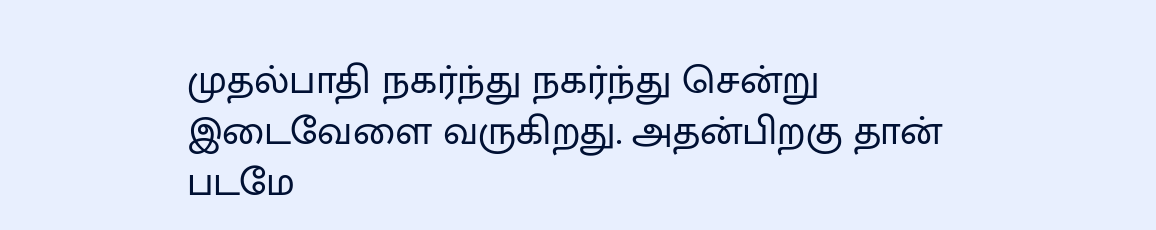முதல்பாதி நகர்ந்து நகர்ந்து சென்று இடைவேளை வருகிறது. அதன்பிறகு தான் படமே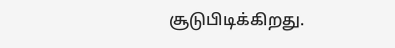சூடுபிடிக்கிறது.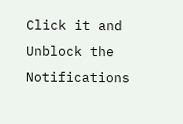Click it and Unblock the Notifications